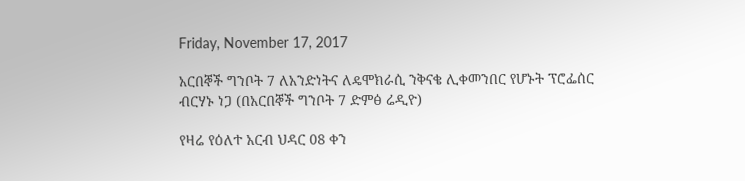Friday, November 17, 2017

አርበኞች ግንቦት 7 ለአንድነትና ለዴሞክራሲ ንቅናቄ ሊቀመንበር የሆኑት ፕሮፌሰር ብርሃኑ ነጋ (በአርበኞች ግንቦት 7 ድምፅ ሬዲዮ)

የዛሬ የዕለተ አርብ ህዳር 08 ቀን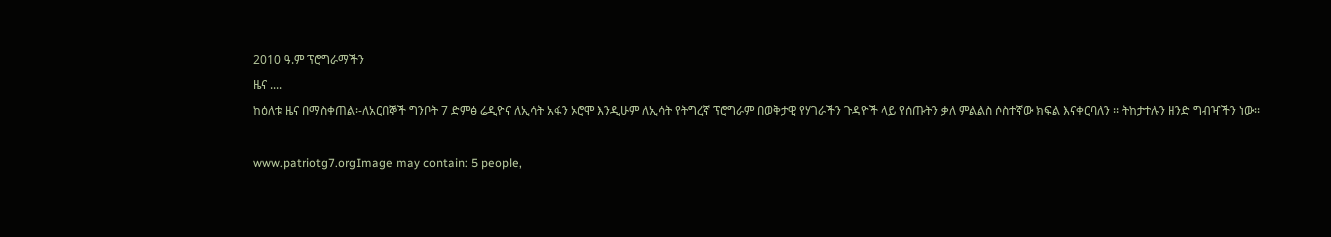2010 ዓ.ም ፕሮግራማችን
ዜና ....
ከዕለቱ ዜና በማስቀጠል፡-ለአርበኞች ግንቦት 7 ድምፅ ሬዲዮና ለኢሳት አፋን ኦሮሞ እንዲሁም ለኢሳት የትግረኛ ፕሮግራም በወቅታዊ የሃገራችን ጉዳዮች ላይ የሰጡትን ቃለ ምልልስ ሶስተኛው ክፍል እናቀርባለን ፡፡ ትከታተሉን ዘንድ ግብዣችን ነው፡፡

www.patriotg7.orgImage may contain: 5 people,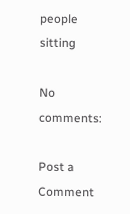people sitting

No comments:

Post a Comment